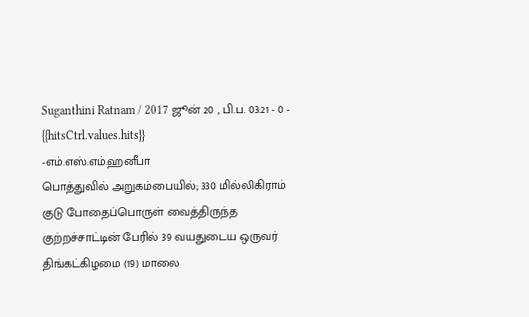Suganthini Ratnam / 2017 ஜூன் 20 , பி.ப. 03:21 - 0 - {{hitsCtrl.values.hits}}
-எம்.எஸ்.எம்.ஹனீபா
பொத்துவில் அறுகம்பையில்; 330 மில்லிகிராம் குடு போதைப்பொருள் வைத்திருந்த குற்றச்சாட்டின் பேரில் 39 வயதுடைய ஒருவர் திங்கட்கிழமை (19) மாலை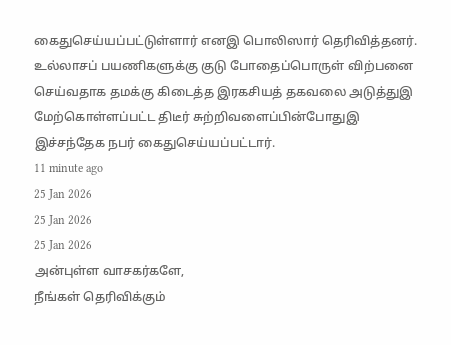கைதுசெய்யப்பட்டுள்ளார் எனஇ பொலிஸார் தெரிவித்தனர்.
உல்லாசப் பயணிகளுக்கு குடு போதைப்பொருள் விற்பனை செய்வதாக தமக்கு கிடைத்த இரகசியத் தகவலை அடுத்துஇ மேற்கொள்ளப்பட்ட திடீர் சுற்றிவளைப்பின்போதுஇ இச்சந்தேக நபர் கைதுசெய்யப்பட்டார்.
11 minute ago
25 Jan 2026
25 Jan 2026
25 Jan 2026
அன்புள்ள வாசகர்களே,
நீங்கள் தெரிவிக்கும்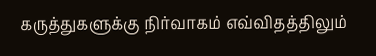கருத்துகளுக்கு நிர்வாகம் எவ்விதத்திலும்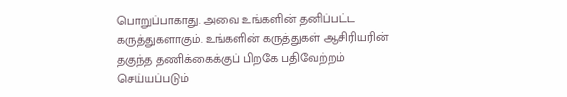பொறுப்பாகாது. அவை உங்களின் தனிப்பட்ட கருத்துகளாகும். உங்களின் கருத்துகள் ஆசிரியரின் தகுந்த தணிக்கைக்குப் பிறகே பதிவேற்றம் செய்யப்படும்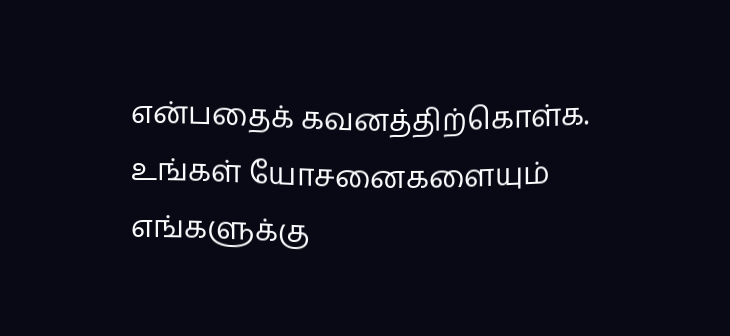என்பதைக் கவனத்திற்கொள்க. உங்கள் யோசனைகளையும் எங்களுக்கு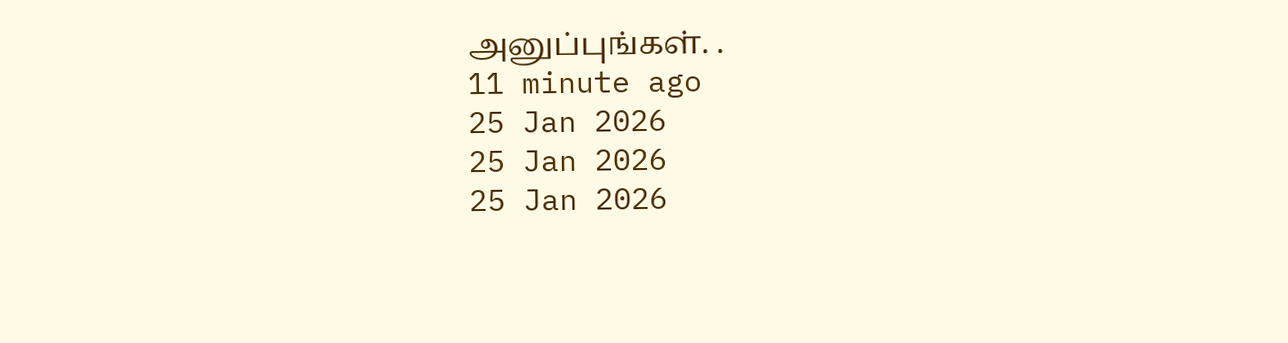அனுப்புங்கள். .
11 minute ago
25 Jan 2026
25 Jan 2026
25 Jan 2026